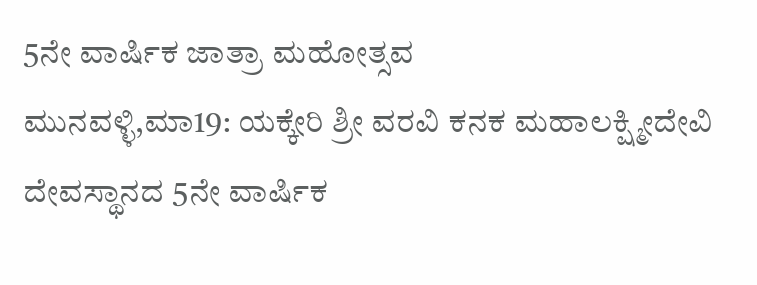5ನೇ ವಾರ್ಷಿಕ ಜಾತ್ರಾ ಮಹೋತ್ಸವ
ಮುನವಳ್ಳಿ,ಮಾ19: ಯಕ್ಕೇರಿ ಶ್ರೀ ವರವಿ ಕನಕ ಮಹಾಲಕ್ಷ್ಮೀದೇವಿ ದೇವಸ್ಥಾನದ 5ನೇ ವಾರ್ಷಿಕ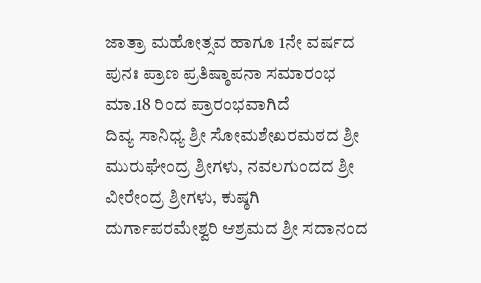ಜಾತ್ರಾ ಮಹೋತ್ಸವ ಹಾಗೂ 1ನೇ ವರ್ಷದ ಪುನಃ ಪ್ರಾಣ ಪ್ರತಿಷ್ಠಾಪನಾ ಸಮಾರಂಭ ಮಾ.18 ರಿಂದ ಪ್ರಾರಂಭವಾಗಿದೆ
ದಿವ್ಯ ಸಾನಿಧ್ಯ ಶ್ರೀ ಸೋಮಶೇಖರಮಠದ ಶ್ರೀ ಮುರುಘೇಂದ್ರ ಶ್ರೀಗಳು, ನವಲಗುಂದದ ಶ್ರೀ ವೀರೇಂದ್ರ ಶ್ರೀಗಳು, ಕುಷ್ಠಗಿ ದುರ್ಗಾಪರಮೇಶ್ವರಿ ಆಶ್ರಮದ ಶ್ರೀ ಸದಾನಂದ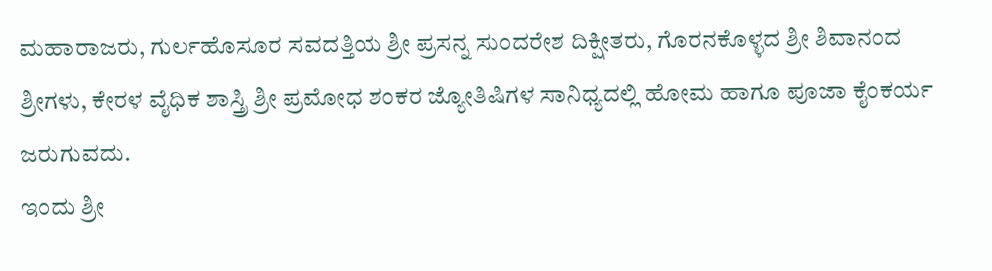ಮಹಾರಾಜರು, ಗುರ್ಲಹೊಸೂರ ಸವದತ್ತಿಯ ಶ್ರೀ ಪ್ರಸನ್ನ ಸುಂದರೇಶ ದಿಕ್ಷೀತರು, ಗೊರನಕೊಳ್ಳದ ಶ್ರೀ ಶಿವಾನಂದ ಶ್ರೀಗಳು, ಕೇರಳ ವೈಧಿಕ ಶಾಸ್ತ್ರಿ ಶ್ರೀ ಪ್ರಮೋಧ ಶಂಕರ ಜ್ಯೋತಿಷಿಗಳ ಸಾನಿಧ್ಯದಲ್ಲಿ ಹೋಮ ಹಾಗೂ ಪೂಜಾ ಕೈಂಕರ್ಯ ಜರುಗುವದು.
ಇಂದು ಶ್ರೀ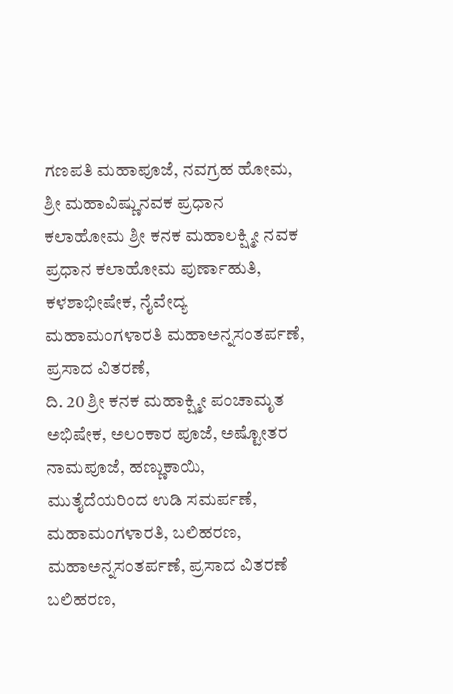ಗಣಪತಿ ಮಹಾಪೂಜೆ, ನವಗ್ರಹ ಹೋಮ, ಶ್ರೀ ಮಹಾವಿಷ್ಣುನವಕ ಪ್ರಧಾನ ಕಲಾಹೋಮ ಶ್ರೀ ಕನಕ ಮಹಾಲಕ್ಷ್ಮೀ ನವಕ ಪ್ರಧಾನ ಕಲಾಹೋಮ ಪುರ್ಣಾಹುತಿ, ಕಳಶಾಭೀಷೇಕ, ನೈವೇದ್ಯ ಮಹಾಮಂಗಳಾರತಿ ಮಹಾಅನ್ನಸಂತರ್ಪಣೆ, ಪ್ರಸಾದ ವಿತರಣೆ,
ದಿ. 20 ಶ್ರೀ ಕನಕ ಮಹಾಕ್ಷ್ಮೀ ಪಂಚಾಮೃತ ಅಭಿಷೇಕ, ಅಲಂಕಾರ ಪೂಜೆ, ಅಷ್ಟೋತರ ನಾಮಪೂಜೆ, ಹಣ್ಣುಕಾಯಿ, ಮುತೈದೆಯರಿಂದ ಉಡಿ ಸಮರ್ಪಣೆ, ಮಹಾಮಂಗಳಾರತಿ, ಬಲಿಹರಣ, ಮಹಾಅನ್ನಸಂತರ್ಪಣೆ, ಪ್ರಸಾದ ವಿತರಣೆ ಬಲಿಹರಣ,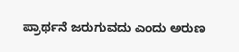ಪ್ರಾರ್ಥನೆ ಜರುಗುವದು ಎಂದು ಅರುಣ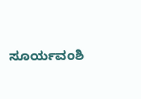ಸೂರ್ಯವಂಶಿ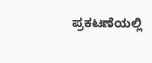ಪ್ರಕಟಣೆಯಲ್ಲಿ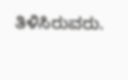ತಿಳಿಸಿರುವರು.